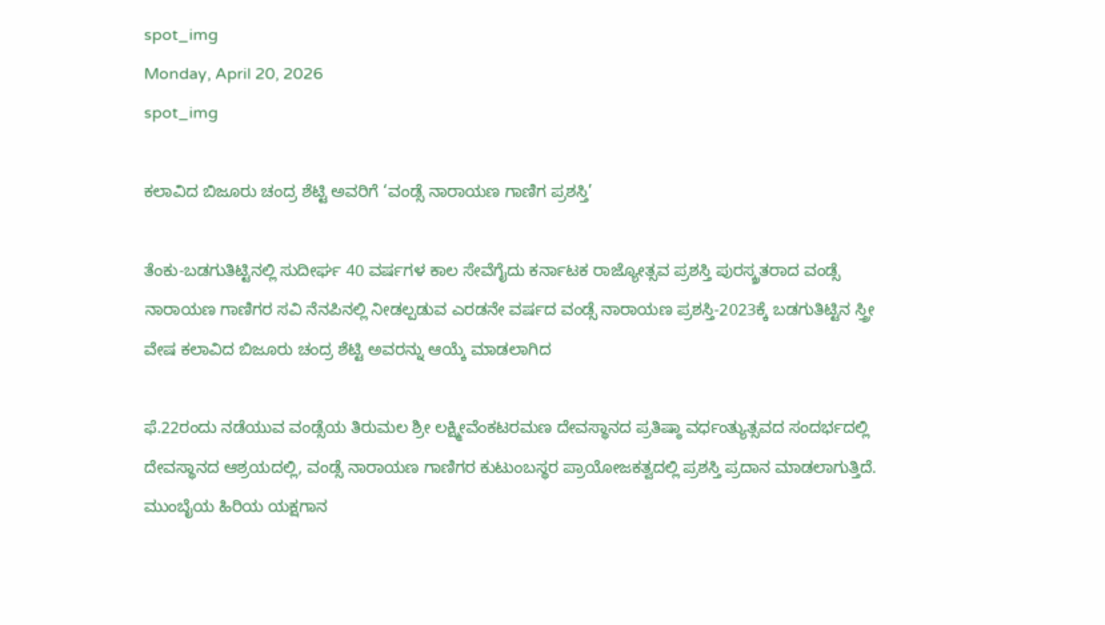spot_img
Monday, April 20, 2026
spot_img

ಕಲಾವಿದ ಬಿಜೂರು ಚಂದ್ರ ಶೆಟ್ಟಿ ಅವರಿಗೆ ‘ವಂಡ್ಸೆ ನಾರಾಯಣ ಗಾಣಿಗ ಪ್ರಶಸ್ತಿ’

ತೆಂಕು-ಬಡಗುತಿಟ್ಟಿನಲ್ಲಿ ಸುದೀರ್ಘ 40 ವರ್ಷಗಳ ಕಾಲ ಸೇವೆಗೈದು ಕರ್ನಾಟಕ ರಾಜ್ಯೋತ್ಸವ ಪ್ರಶಸ್ತಿ ಪುರಸ್ಕ್ರತರಾದ ವಂಡ್ಸೆ ನಾರಾಯಣ ಗಾಣಿಗರ ಸವಿ ನೆನಪಿನಲ್ಲಿ ನೀಡಲ್ಪಡುವ ಎರಡನೇ ವರ್ಷದ ವಂಡ್ಸೆ ನಾರಾಯಣ ಪ್ರಶಸ್ತಿ-2023ಕ್ಕೆ ಬಡಗುತಿಟ್ಟಿನ ಸ್ತ್ರೀ ವೇಷ ಕಲಾವಿದ ಬಿಜೂರು ಚಂದ್ರ ಶೆಟ್ಟಿ ಅವರನ್ನು ಆಯ್ಕೆ ಮಾಡಲಾಗಿದ

ಫೆ.22ರಂದು ನಡೆಯುವ ವಂಡ್ಸೆಯ ತಿರುಮಲ ಶ್ರೀ ಲಕ್ಷ್ಮೀವೆಂಕಟರಮಣ ದೇವಸ್ಥಾನದ ಪ್ರತಿಷ್ಠಾ ವರ್ಧಂತ್ಯುತ್ಸವದ ಸಂದರ್ಭದಲ್ಲಿ ದೇವಸ್ಥಾನದ ಆಶ್ರಯದಲ್ಲಿ, ವಂಡ್ಸೆ ನಾರಾಯಣ ಗಾಣಿಗರ ಕುಟುಂಬಸ್ಥರ ಪ್ರಾಯೋಜಕತ್ವದಲ್ಲಿ ಪ್ರಶಸ್ತಿ ಪ್ರದಾನ ಮಾಡಲಾಗುತ್ತಿದೆ. ಮುಂಬೈಯ ಹಿರಿಯ ಯಕ್ಷಗಾನ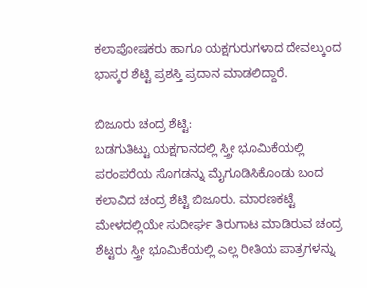ಕಲಾಪೋಷಕರು ಹಾಗೂ ಯಕ್ಷಗುರುಗಳಾದ ದೇವಲ್ಕುಂದ ಭಾಸ್ಕರ ಶೆಟ್ಟಿ ಪ್ರಶಸ್ತಿ ಪ್ರದಾನ ಮಾಡಲಿದ್ದಾರೆ.

ಬಿಜೂರು ಚಂದ್ರ ಶೆಟ್ಟಿ:
ಬಡಗುತಿಟ್ಟು ಯಕ್ಷಗಾನದಲ್ಲಿ ಸ್ತ್ರೀ ಭೂಮಿಕೆಯಲ್ಲಿ ಪರಂಪರೆಯ ಸೊಗಡನ್ನು ಮೈಗೂಡಿಸಿಕೊಂಡು ಬಂದ ಕಲಾವಿದ ಚಂದ್ರ ಶೆಟ್ಟಿ ಬಿಜೂರು. ಮಾರಣಕಟ್ಟೆ ಮೇಳದಲ್ಲಿಯೇ ಸುದೀರ್ಘ ತಿರುಗಾಟ ಮಾಡಿರುವ ಚಂದ್ರ ಶೆಟ್ಟರು ಸ್ತ್ರೀ ಭೂಮಿಕೆಯಲ್ಲಿ ಎಲ್ಲ ರೀತಿಯ ಪಾತ್ರಗಳನ್ನು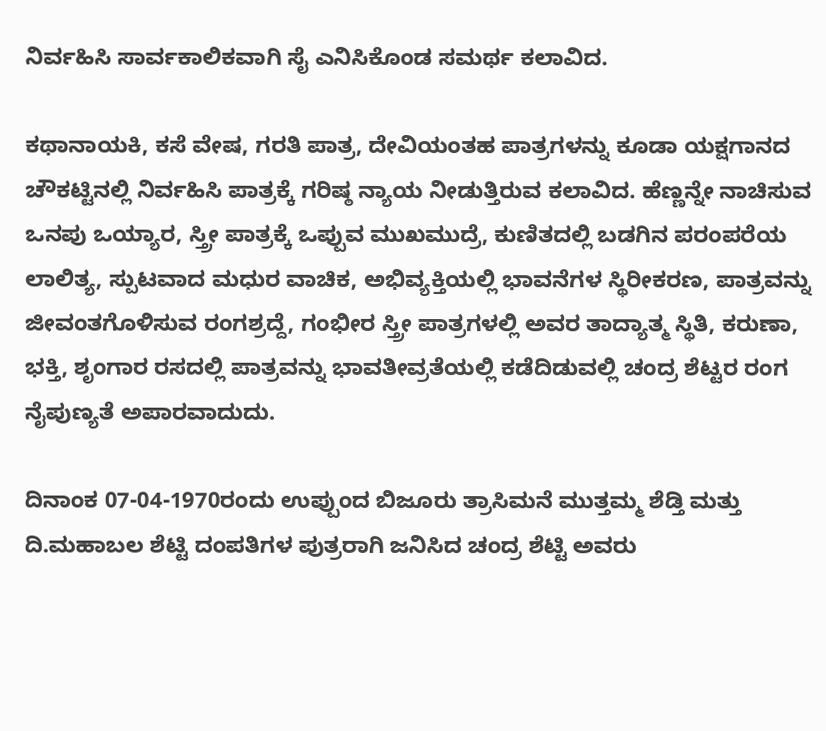ನಿರ್ವಹಿಸಿ ಸಾರ್ವಕಾಲಿಕವಾಗಿ ಸೈ ಎನಿಸಿಕೊಂಡ ಸಮರ್ಥ ಕಲಾವಿದ.

ಕಥಾನಾಯಕಿ, ಕಸೆ ವೇಷ, ಗರತಿ ಪಾತ್ರ, ದೇವಿಯಂತಹ ಪಾತ್ರಗಳನ್ನು ಕೂಡಾ ಯಕ್ಷಗಾನದ ಚೌಕಟ್ಟಿನಲ್ಲಿ ನಿರ್ವಹಿಸಿ ಪಾತ್ರಕ್ಕೆ ಗರಿಷ್ಠ ನ್ಯಾಯ ನೀಡುತ್ತಿರುವ ಕಲಾವಿದ. ಹೆಣ್ಣನ್ನೇ ನಾಚಿಸುವ ಒನಪು ಒಯ್ಯಾರ, ಸ್ತ್ರೀ ಪಾತ್ರಕ್ಕೆ ಒಪ್ಪುವ ಮುಖಮುದ್ರೆ, ಕುಣಿತದಲ್ಲಿ ಬಡಗಿನ ಪರಂಪರೆಯ ಲಾಲಿತ್ಯ, ಸ್ಪುಟವಾದ ಮಧುರ ವಾಚಿಕ, ಅಭಿವ್ಯಕ್ತಿಯಲ್ಲಿ ಭಾವನೆಗಳ ಸ್ಥಿರೀಕರಣ, ಪಾತ್ರವನ್ನು ಜೀವಂತಗೊಳಿಸುವ ರಂಗಶ್ರದ್ದೆ, ಗಂಭೀರ ಸ್ತ್ರೀ ಪಾತ್ರಗಳಲ್ಲಿ ಅವರ ತಾದ್ಯಾತ್ಮ ಸ್ಥಿತಿ, ಕರುಣಾ, ಭಕ್ತಿ, ಶೃಂಗಾರ ರಸದಲ್ಲಿ ಪಾತ್ರವನ್ನು ಭಾವತೀವ್ರತೆಯಲ್ಲಿ ಕಡೆದಿಡುವಲ್ಲಿ ಚಂದ್ರ ಶೆಟ್ಟರ ರಂಗ ನೈಪುಣ್ಯತೆ ಅಪಾರವಾದುದು.

ದಿನಾಂಕ 07-04-1970ರಂದು ಉಪ್ಪುಂದ ಬಿಜೂರು ತ್ರಾಸಿಮನೆ ಮುತ್ತಮ್ಮ ಶೆಡ್ತಿ ಮತ್ತು ದಿ.ಮಹಾಬಲ ಶೆಟ್ಟಿ ದಂಪತಿಗಳ ಪುತ್ರರಾಗಿ ಜನಿಸಿದ ಚಂದ್ರ ಶೆಟ್ಟಿ ಅವರು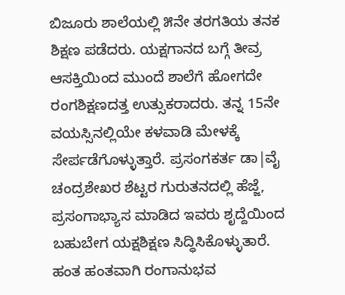ಬಿಜೂರು ಶಾಲೆಯಲ್ಲಿ ೫ನೇ ತರಗತಿಯ ತನಕ ಶಿಕ್ಷಣ ಪಡೆದರು. ಯಕ್ಷಗಾನದ ಬಗ್ಗೆ ತೀವ್ರ ಆಸಕ್ತಿಯಿಂದ ಮುಂದೆ ಶಾಲೆಗೆ ಹೋಗದೇ ರಂಗಶಿಕ್ಷಣದತ್ತ ಉತ್ಸುಕರಾದರು. ತನ್ನ 15ನೇ ವಯಸ್ಸಿನಲ್ಲಿಯೇ ಕಳವಾಡಿ ಮೇಳಕ್ಕೆ ಸೇರ್ಪಡೆಗೊಳ್ಳುತ್ತಾರೆ. ಪ್ರಸಂಗಕರ್ತ ಡಾ|ವೈ ಚಂದ್ರಶೇಖರ ಶೆಟ್ಟರ ಗುರುತನದಲ್ಲಿ ಹೆಜ್ಜೆ, ಪ್ರಸಂಗಾಭ್ಯಾಸ ಮಾಡಿದ ಇವರು ಶೃದ್ದೆಯಿಂದ ಬಹುಬೇಗ ಯಕ್ಷಶಿಕ್ಷಣ ಸಿದ್ಧಿಸಿಕೊಳ್ಳುತಾರೆ. ಹಂತ ಹಂತವಾಗಿ ರಂಗಾನುಭವ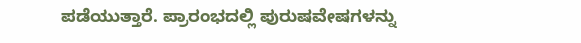ಪಡೆಯುತ್ತಾರೆ. ಪ್ರಾರಂಭದಲ್ಲಿ ಪುರುಷವೇಷಗಳನ್ನು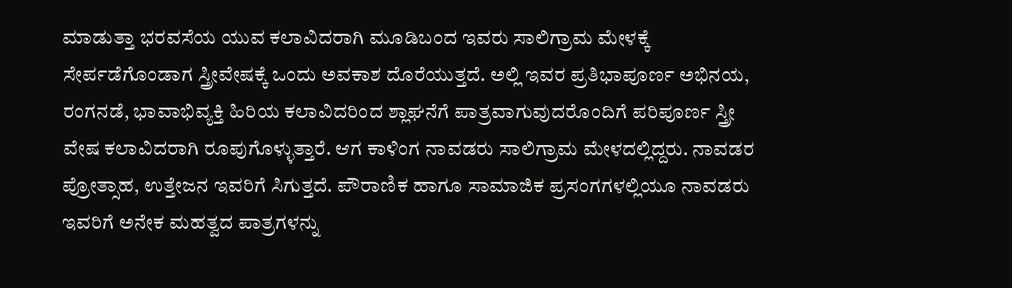ಮಾಡುತ್ತಾ ಭರವಸೆಯ ಯುವ ಕಲಾವಿದರಾಗಿ ಮೂಡಿಬಂದ ಇವರು ಸಾಲಿಗ್ರಾಮ ಮೇಳಕ್ಕೆ ಸೇರ್ಪಡೆಗೊಂಡಾಗ ಸ್ತ್ರೀವೇಷಕ್ಕೆ ಒಂದು ಅವಕಾಶ ದೊರೆಯುತ್ತದೆ. ಅಲ್ಲಿ ಇವರ ಪ್ರತಿಭಾಪೂರ್ಣ ಅಭಿನಯ, ರಂಗನಡೆ, ಭಾವಾಭಿವ್ಯಕ್ತಿ ಹಿರಿಯ ಕಲಾವಿದರಿಂದ ಶ್ಲಾಘನೆಗೆ ಪಾತ್ರವಾಗುವುದರೊಂದಿಗೆ ಪರಿಪೂರ್ಣ ಸ್ತ್ರೀ ವೇಷ ಕಲಾವಿದರಾಗಿ ರೂಪುಗೊಳ್ಳುತ್ತಾರೆ. ಆಗ ಕಾಳಿಂಗ ನಾವಡರು ಸಾಲಿಗ್ರಾಮ ಮೇಳದಲ್ಲಿದ್ದರು. ನಾವಡರ ಪ್ರೋತ್ಸಾಹ, ಉತ್ತೇಜನ ಇವರಿಗೆ ಸಿಗುತ್ತದೆ. ಪೌರಾಣಿಕ ಹಾಗೂ ಸಾಮಾಜಿಕ ಪ್ರಸಂಗಗಳಲ್ಲಿಯೂ ನಾವಡರು ಇವರಿಗೆ ಅನೇಕ ಮಹತ್ವದ ಪಾತ್ರಗಳನ್ನು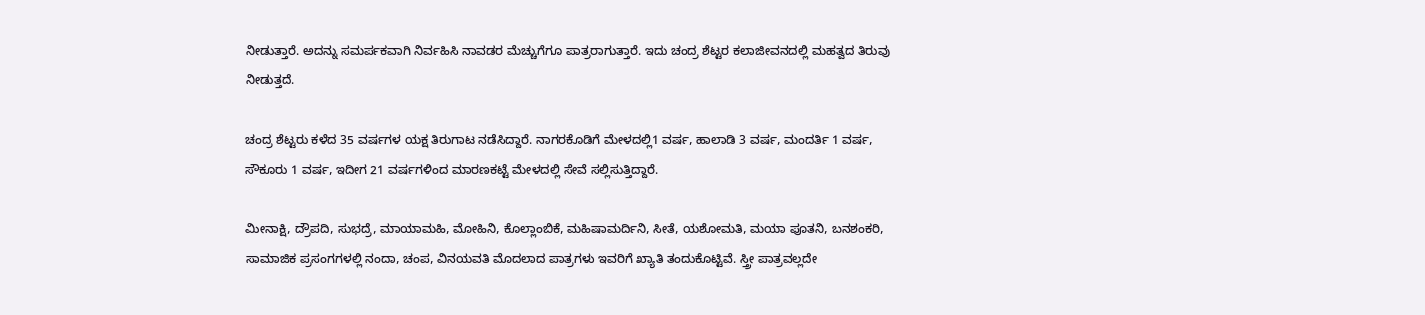ನೀಡುತ್ತಾರೆ. ಅದನ್ನು ಸಮರ್ಪಕವಾಗಿ ನಿರ್ವಹಿಸಿ ನಾವಡರ ಮೆಚ್ಚುಗೆಗೂ ಪಾತ್ರರಾಗುತ್ತಾರೆ. ಇದು ಚಂದ್ರ ಶೆಟ್ಟರ ಕಲಾಜೀವನದಲ್ಲಿ ಮಹತ್ವದ ತಿರುವು ನೀಡುತ್ತದೆ.

ಚಂದ್ರ ಶೆಟ್ಟರು ಕಳೆದ 35 ವರ್ಷಗಳ ಯಕ್ಷ ತಿರುಗಾಟ ನಡೆಸಿದ್ದಾರೆ. ನಾಗರಕೊಡಿಗೆ ಮೇಳದಲ್ಲಿ1 ವರ್ಷ, ಹಾಲಾಡಿ 3 ವರ್ಷ, ಮಂದರ್ತಿ 1 ವರ್ಷ, ಸೌಕೂರು 1 ವರ್ಷ, ಇದೀಗ 21 ವರ್ಷಗಳಿಂದ ಮಾರಣಕಟ್ಟೆ ಮೇಳದಲ್ಲಿ ಸೇವೆ ಸಲ್ಲಿಸುತ್ತಿದ್ದಾರೆ.

ಮೀನಾಕ್ಷಿ, ದ್ರೌಪದಿ, ಸುಭದ್ರೆ, ಮಾಯಾಮಹಿ, ಮೋಹಿನಿ, ಕೊಲ್ಲಾಂಬಿಕೆ, ಮಹಿಷಾಮರ್ದಿನಿ, ಸೀತೆ, ಯಶೋಮತಿ, ಮಯಾ ಪೂತನಿ, ಬನಶಂಕರಿ, ಸಾಮಾಜಿಕ ಪ್ರಸಂಗಗಳಲ್ಲಿ ನಂದಾ, ಚಂಪ, ವಿನಯವತಿ ಮೊದಲಾದ ಪಾತ್ರಗಳು ಇವರಿಗೆ ಖ್ಯಾತಿ ತಂದುಕೊಟ್ಟಿವೆ. ಸ್ತ್ರೀ ಪಾತ್ರವಲ್ಲದೇ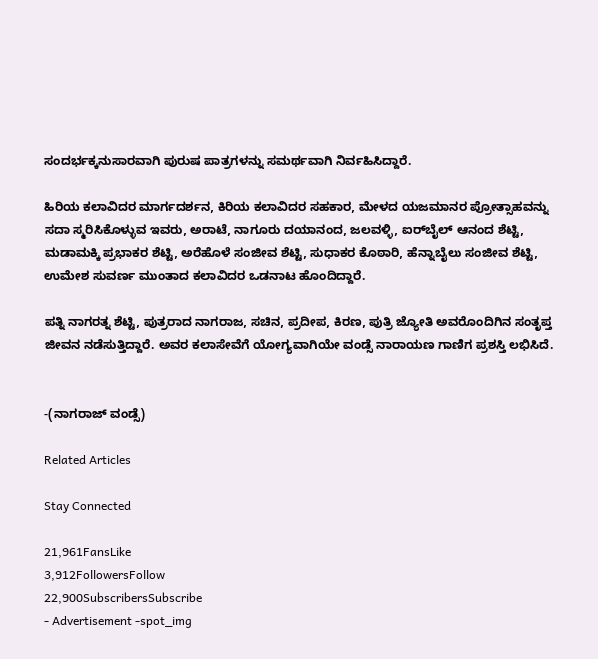ಸಂದರ್ಭಕ್ಕನುಸಾರವಾಗಿ ಪುರುಷ ಪಾತ್ರಗಳನ್ನು ಸಮರ್ಥವಾಗಿ ನಿರ್ವಹಿಸಿದ್ದಾರೆ.

ಹಿರಿಯ ಕಲಾವಿದರ ಮಾರ್ಗದರ್ಶನ, ಕಿರಿಯ ಕಲಾವಿದರ ಸಹಕಾರ, ಮೇಳದ ಯಜಮಾನರ ಪ್ರೋತ್ಸಾಹವನ್ನು ಸದಾ ಸ್ಮರಿಸಿಕೊಳ್ಳುವ ಇವರು, ಅರಾಟೆ, ನಾಗೂರು ದಯಾನಂದ, ಜಲವಳ್ಳಿ, ಐರ್‌ಬೈಲ್ ಆನಂದ ಶೆಟ್ಟಿ, ಮಡಾಮಕ್ಕಿ ಪ್ರಭಾಕರ ಶೆಟ್ಟಿ, ಅರೆಹೊಳೆ ಸಂಜೀವ ಶೆಟ್ಟಿ, ಸುಧಾಕರ ಕೊಠಾರಿ, ಹೆನ್ನಾಬೈಲು ಸಂಜೀವ ಶೆಟ್ಟಿ, ಉಮೇಶ ಸುವರ್ಣ ಮುಂತಾದ ಕಲಾವಿದರ ಒಡನಾಟ ಹೊಂದಿದ್ದಾರೆ.

ಪತ್ನಿ ನಾಗರತ್ನ ಶೆಟ್ಟಿ, ಪುತ್ರರಾದ ನಾಗರಾಜ, ಸಚಿನ, ಪ್ರದೀಪ, ಕಿರಣ, ಪುತ್ರಿ ಜ್ಯೋತಿ ಅವರೊಂದಿಗಿನ ಸಂತೃಪ್ತ ಜೀವನ ನಡೆಸುತ್ತಿದ್ದಾರೆ. ಅವರ ಕಲಾಸೇವೆಗೆ ಯೋಗ್ಯವಾಗಿಯೇ ವಂಡ್ಸೆ ನಾರಾಯಣ ಗಾಣಿಗ ಪ್ರಶಸ್ತಿ ಲಭಿಸಿದೆ.


-(ನಾಗರಾಜ್ ವಂಡ್ಸೆ)

Related Articles

Stay Connected

21,961FansLike
3,912FollowersFollow
22,900SubscribersSubscribe
- Advertisement -spot_img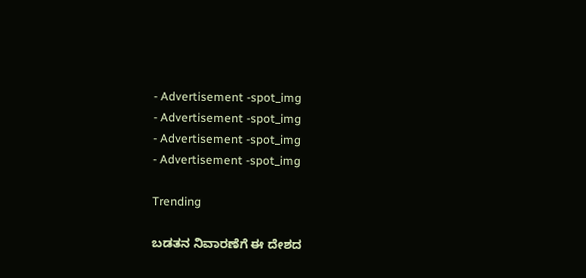- Advertisement -spot_img
- Advertisement -spot_img
- Advertisement -spot_img
- Advertisement -spot_img

Trending

ಬಡತನ ನಿವಾರಣೆಗೆ ಈ ದೇಶದ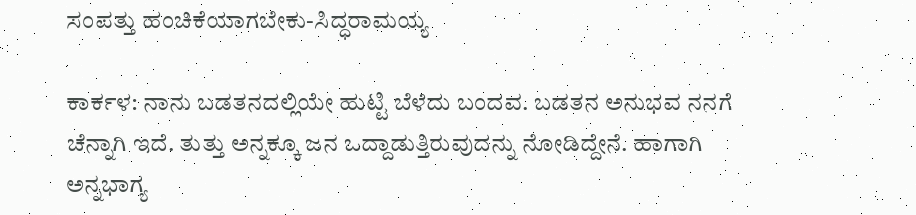ಸಂಪತ್ತು ಹಂಚಿಕೆಯಾಗಬೇಕು-ಸಿದ್ಧರಾಮಯ್ಯ

ಕಾರ್ಕಳ: ನಾನು ಬಡತನದಲ್ಲಿಯೇ ಹುಟ್ಟಿ ಬೆಳೆದು ಬಂದವ. ಬಡತನ ಅನುಭವ ನನಗೆ ಚೆನ್ನಾಗಿ ಇದೆ. ತುತ್ತು ಅನ್ನಕ್ಕೂ ಜನ ಒದ್ದಾಡುತ್ತಿರುವುದನ್ನು ನೋಡಿದ್ದೇನೆ. ಹಾಗಾಗಿ ಅನ್ನಭಾಗ್ಯ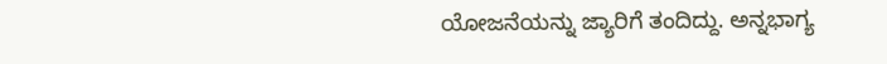ಯೋಜನೆಯನ್ನು ಜ್ಯಾರಿಗೆ ತಂದಿದ್ದು. ಅನ್ನಭಾಗ್ಯ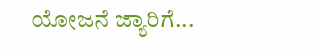ಯೋಜನೆ ಜ್ಯಾರಿಗೆ...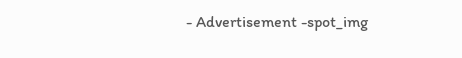- Advertisement -spot_img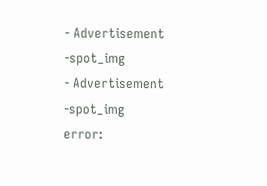- Advertisement -spot_img
- Advertisement -spot_img
error: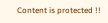Content is protected !!